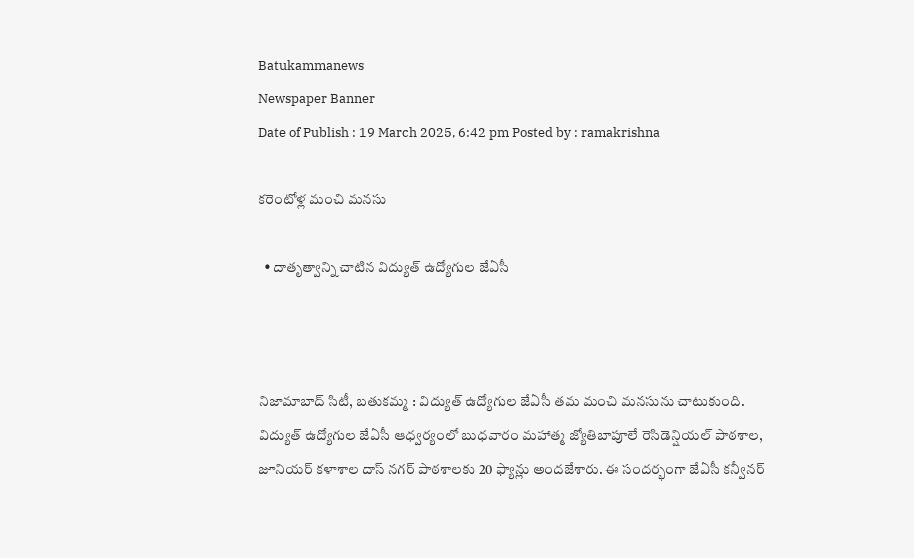Batukammanews
Newspaper Banner
Date of Publish : 19 March 2025, 6:42 pm Posted by : ramakrishna

కరెంటోళ్ల మంచి మనసు

  • దాతృత్వాన్ని చాటిన విద్యుత్ ఉద్యోగుల జేఏసీ



నిజామాబాద్ సిటీ, బతుకమ్మ : విద్యుత్ ఉద్యోగుల జేఏసీ తమ మంచి మనసును చాటుకుంది. విద్యుత్ ఉద్యోగుల జేఏసీ ఆధ్వర్యంలో బుధవారం మహాత్మ జ్యోతిబాపూలే రెసిడెన్షియల్ పాఠశాల, జూనియర్ కళాశాల దాస్ నగర్ పాఠశాలకు 20 ఫ్యాన్లు అందజేశారు. ఈ సందర్భంగా జేఏసీ కన్వీనర్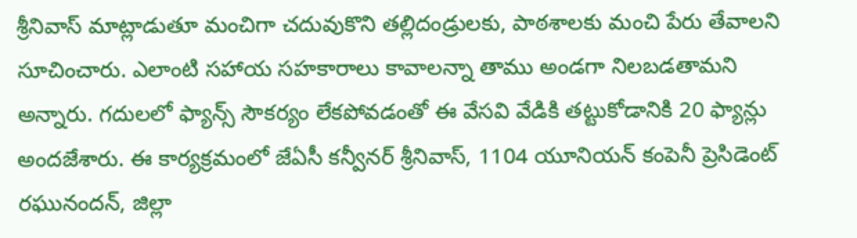శ్రీనివాస్ మాట్లాడుతూ మంచిగా చదువుకొని తల్లిదండ్రులకు, పాఠశాలకు మంచి పేరు తేవాలని సూచించారు. ఎలాంటి సహాయ సహకారాలు కావాలన్నా తాము అండగా నిలబడతామని అన్నారు. గదులలో ఫ్యాన్స్ సౌకర్యం లేకపోవడంతో ఈ వేసవి వేడికి తట్టుకోడానికి 20 ఫ్యాన్లు అందజేశారు. ఈ కార్యక్రమంలో జేఏసీ కన్వీనర్ శ్రీనివాస్, 1104 యూనియన్ కంపెనీ ప్రెసిడెంట్ రఘునందన్, జిల్లా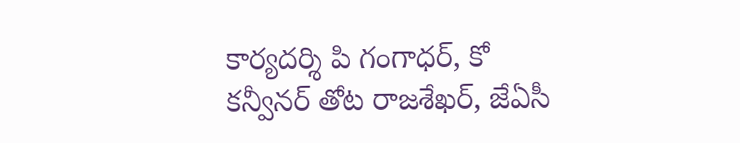కార్యదర్శి పి గంగాధర్, కో కన్వీనర్ తోట రాజశేఖర్, జేఏసీ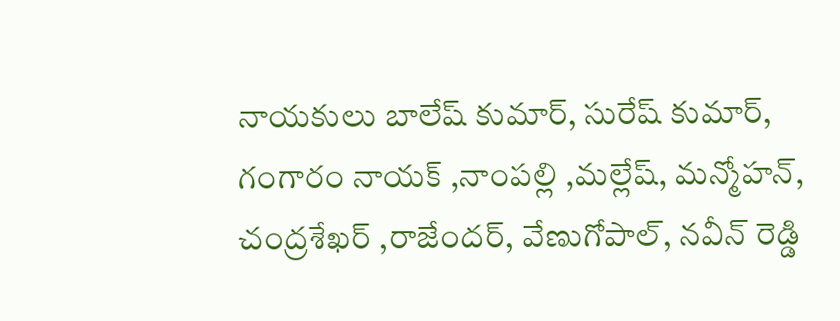నాయకులు బాలేష్ కుమార్, సురేష్ కుమార్, గంగారం నాయక్ ,నాంపల్లి ,మల్లేష్, మన్మోహన్, చంద్రశేఖర్ ,రాజేందర్, వేణుగోపాల్, నవీన్ రెడ్డి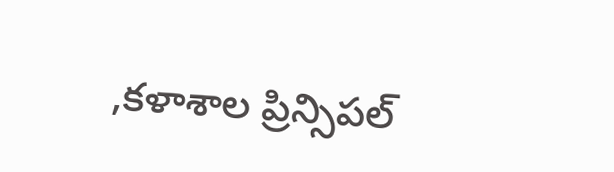,కళాశాల ప్రిన్సిపల్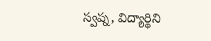స్వప్న, విద్యార్థిని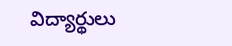విద్యార్థులు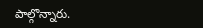పాల్గొన్నారు.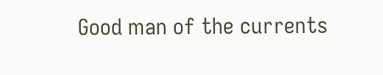Good man of the currents